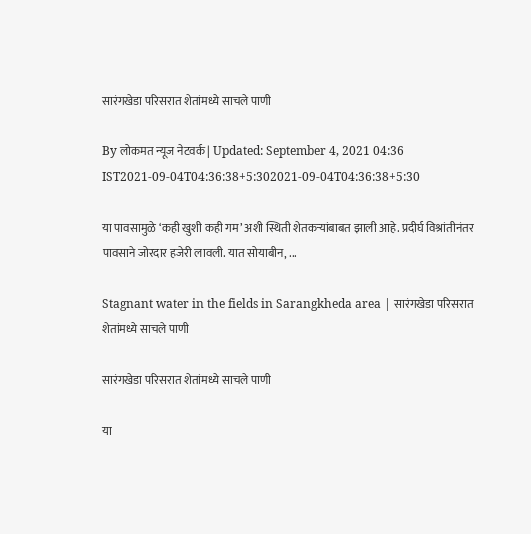सारंगखेडा परिसरात शेतांमध्ये साचले पाणी

By लोकमत न्यूज नेटवर्क | Updated: September 4, 2021 04:36 IST2021-09-04T04:36:38+5:302021-09-04T04:36:38+5:30

या पावसामुळे ‘कही खुशी कही गम’ अशी स्थिती शेतकऱ्यांबाबत झाली आहे. प्रदीर्घ विश्रांतीनंतर पावसाने जोरदार हजेरी लावली. यात सोयाबीन, ...

Stagnant water in the fields in Sarangkheda area | सारंगखेडा परिसरात शेतांमध्ये साचले पाणी

सारंगखेडा परिसरात शेतांमध्ये साचले पाणी

या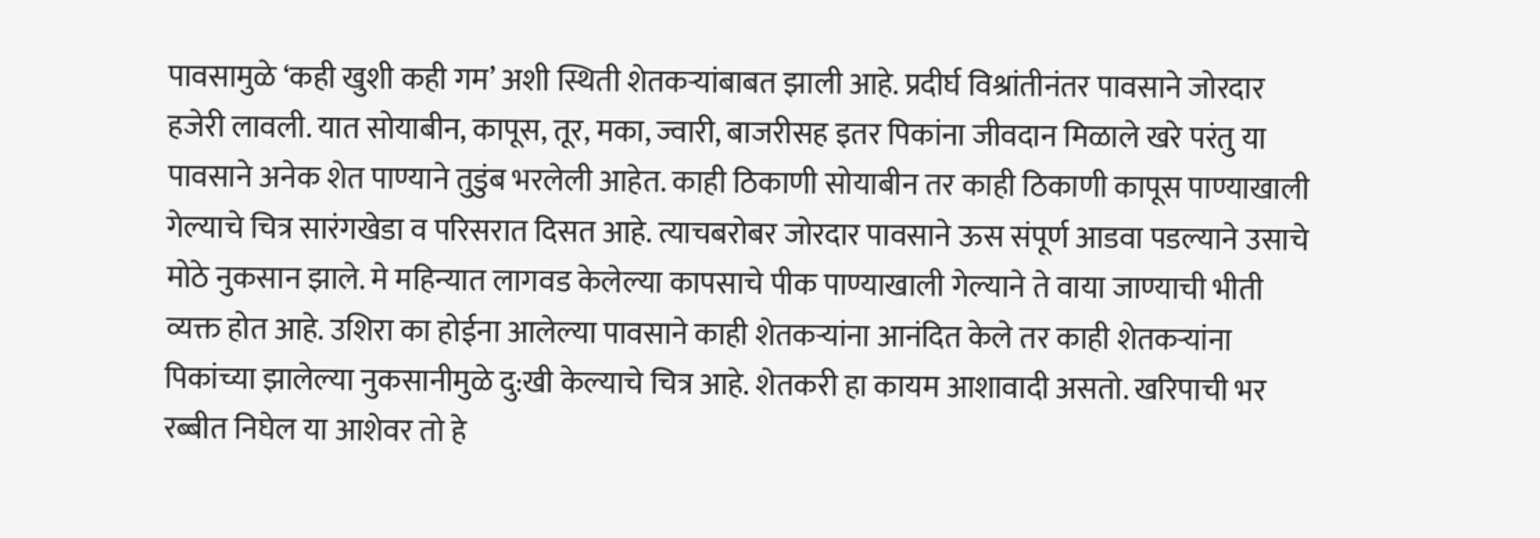पावसामुळे ‘कही खुशी कही गम’ अशी स्थिती शेतकऱ्यांबाबत झाली आहे. प्रदीर्घ विश्रांतीनंतर पावसाने जोरदार हजेरी लावली. यात सोयाबीन, कापूस, तूर, मका, ज्वारी, बाजरीसह इतर पिकांना जीवदान मिळाले खरे परंतु या पावसाने अनेक शेत पाण्याने तुडुंब भरलेली आहेत. काही ठिकाणी सोयाबीन तर काही ठिकाणी कापूस पाण्याखाली गेल्याचे चित्र सारंगखेडा व परिसरात दिसत आहे. त्याचबरोबर जोरदार पावसाने ऊस संपूर्ण आडवा पडल्याने उसाचे मोठे नुकसान झाले. मे महिन्यात लागवड केलेल्या कापसाचे पीक पाण्याखाली गेल्याने ते वाया जाण्याची भीती व्यक्त होत आहे. उशिरा का होईना आलेल्या पावसाने काही शेतकऱ्यांना आनंदित केले तर काही शेतकऱ्यांना पिकांच्या झालेल्या नुकसानीमुळे दु:खी केल्याचे चित्र आहे. शेतकरी हा कायम आशावादी असतो. खरिपाची भर रब्बीत निघेल या आशेवर तो हे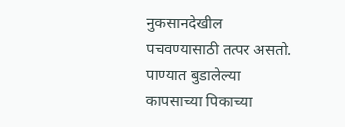नुकसानदेखील पचवण्यासाठी तत्पर असतो. पाण्यात बुडालेल्या कापसाच्या पिकाच्या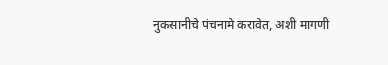नुकसानीचे पंचनामे करावेत, अशी मागणी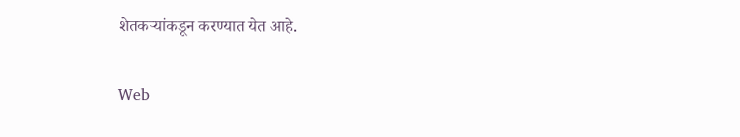शेतकऱ्यांकडून करण्यात येत आहे.

Web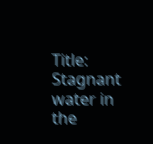Title: Stagnant water in the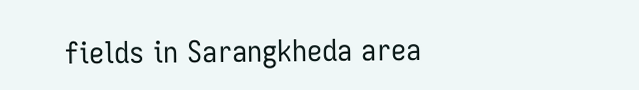fields in Sarangkheda area